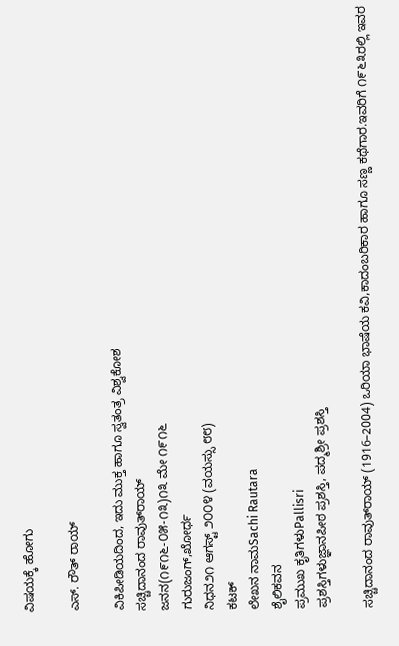ವಿಷಯಕ್ಕೆ ಹೋಗು

ಎಸ್. ರೌತ್ ರಾಯ್

ವಿಕಿಪೀಡಿಯದಿಂದ, ಇದು ಮುಕ್ತ ಹಾಗೂ ಸ್ವತಂತ್ರ ವಿಶ್ವಕೋಶ
ಸಚ್ಚಿದಾನಂದ ರಾವುತ್‍ರಾಯ್
ಜನನ(೧೯೧೬-೦೫-೧೩)೧೩ ಮೇ ೧೯೧೬
ಗುರುಜಂಗ್,ಖೋರ್ಧ
ನಿಧನ೨೧ ಆಗಸ್ಟ್ ೨೦೦೪ (ವಯಸ್ಸು ೮೮)
ಕಟಕ್
ಲೇಖನ ನಾಮSachi Rautara
ಶೈಲಿಕವನ
ಪ್ರಮುಖ ಕೃತಿಗಳುPallisri
ಪ್ರಶಸ್ತಿಗಳುಜ್ಞಾನಪೀಠ ಪ್ರಶಸ್ತಿ, ಪದ್ಮಶ್ರೀ ಪ್ರಶಸ್ತಿ

ಸಚ್ಚಿದಾನಂದ ರಾವುತ್‍ರಾಯ್ (1916–2004) ಒರಿಯಾ ಭಾಷೆಯ ಕವಿ,ಕಾದಂಬರಿಕಾರ ಹಾಗೂ ಸಣ್ಣ ಕಥೆಗಾರ.ಇವರಿಗೆ ೧೯೬೩ರಲ್ಲಿ ಇವರ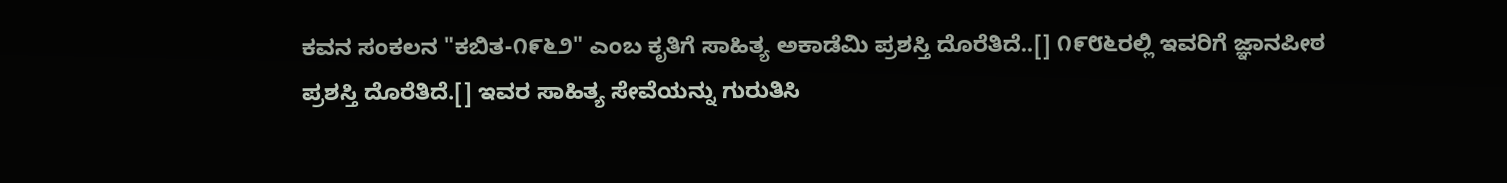ಕವನ ಸಂಕಲನ "ಕಬಿತ-೧೯೬೨" ಎಂಬ ಕೃತಿಗೆ ಸಾಹಿತ್ಯ ಅಕಾಡೆಮಿ ಪ್ರಶಸ್ತಿ ದೊರೆತಿದೆ..[] ೧೯೮೬ರಲ್ಲಿ ಇವರಿಗೆ ಜ್ಞಾನಪೀಠ ಪ್ರಶಸ್ತಿ ದೊರೆತಿದೆ.[] ಇವರ ಸಾಹಿತ್ಯ ಸೇವೆಯನ್ನು ಗುರುತಿಸಿ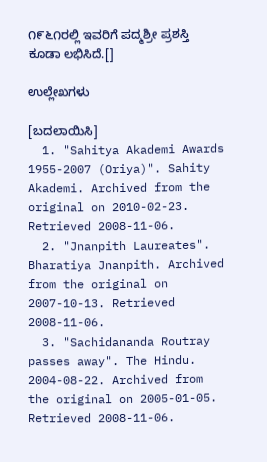೧೯೬೧ರಲ್ಲಿ ಇವರಿಗೆ ಪದ್ಮಶ್ರೀ ಪ್ರಶಸ್ತಿ ಕೂಡಾ ಲಭಿಸಿದೆ.[]

ಉಲ್ಲೇಖಗಳು

[ಬದಲಾಯಿಸಿ]
  1. "Sahitya Akademi Awards 1955-2007 (Oriya)". Sahity Akademi. Archived from the original on 2010-02-23. Retrieved 2008-11-06.
  2. "Jnanpith Laureates". Bharatiya Jnanpith. Archived from the original on 2007-10-13. Retrieved 2008-11-06.
  3. "Sachidananda Routray passes away". The Hindu. 2004-08-22. Archived from the original on 2005-01-05. Retrieved 2008-11-06.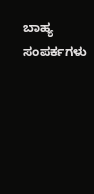ಬಾಹ್ಯ ಸಂಪರ್ಕಗಳು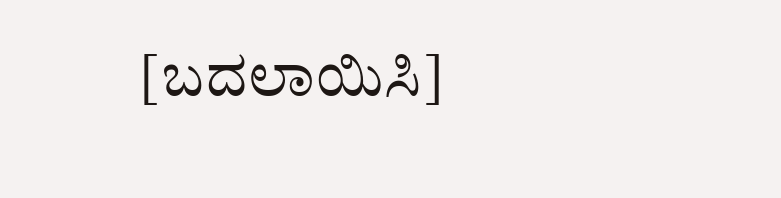[ಬದಲಾಯಿಸಿ]